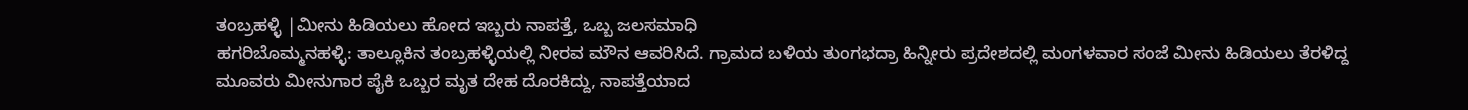ತಂಬ್ರಹಳ್ಳಿ |ಮೀನು ಹಿಡಿಯಲು ಹೋದ ಇಬ್ಬರು ನಾಪತ್ತೆ, ಒಬ್ಬ ಜಲಸಮಾಧಿ
ಹಗರಿಬೊಮ್ಮನಹಳ್ಳಿ: ತಾಲ್ಲೂಕಿನ ತಂಬ್ರಹಳ್ಳಿಯಲ್ಲಿ ನೀರವ ಮೌನ ಆವರಿಸಿದೆ. ಗ್ರಾಮದ ಬಳಿಯ ತುಂಗಭದ್ರಾ ಹಿನ್ನೀರು ಪ್ರದೇಶದಲ್ಲಿ ಮಂಗಳವಾರ ಸಂಜೆ ಮೀನು ಹಿಡಿಯಲು ತೆರಳಿದ್ದ ಮೂವರು ಮೀನುಗಾರ ಪೈಕಿ ಒಬ್ಬರ ಮೃತ ದೇಹ ದೊರಕಿದ್ದು, ನಾಪತ್ತೆಯಾದ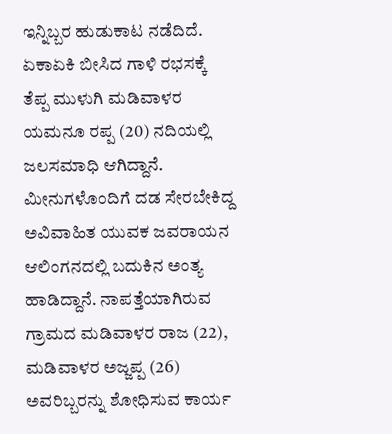ಇನ್ನಿಬ್ಬರ ಹುಡುಕಾಟ ನಡೆದಿದೆ.
ಏಕಾಏಕಿ ಬೀಸಿದ ಗಾಳಿ ರಭಸಕ್ಕೆ ತೆಪ್ಪ ಮುಳುಗಿ ಮಡಿವಾಳರ ಯಮನೂ ರಪ್ಪ (20) ನದಿಯಲ್ಲಿ ಜಲಸಮಾಧಿ ಆಗಿದ್ದಾನೆ.
ಮೀನುಗಳೊಂದಿಗೆ ದಡ ಸೇರಬೇಕಿದ್ದ ಅವಿವಾಹಿತ ಯುವಕ ಜವರಾಯನ ಆಲಿಂಗನದಲ್ಲಿ ಬದುಕಿನ ಅಂತ್ಯ ಹಾಡಿದ್ದಾನೆ. ನಾಪತ್ತೆಯಾಗಿರುವ ಗ್ರಾಮದ ಮಡಿವಾಳರ ರಾಜ (22), ಮಡಿವಾಳರ ಅಜ್ಜಪ್ಪ (26) ಅವರಿಬ್ಬರನ್ನು ಶೋಧಿಸುವ ಕಾರ್ಯ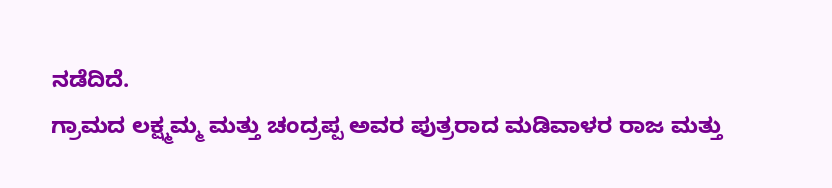ನಡೆದಿದೆ.
ಗ್ರಾಮದ ಲಕ್ಷ್ಮಮ್ಮ ಮತ್ತು ಚಂದ್ರಪ್ಪ ಅವರ ಪುತ್ರರಾದ ಮಡಿವಾಳರ ರಾಜ ಮತ್ತು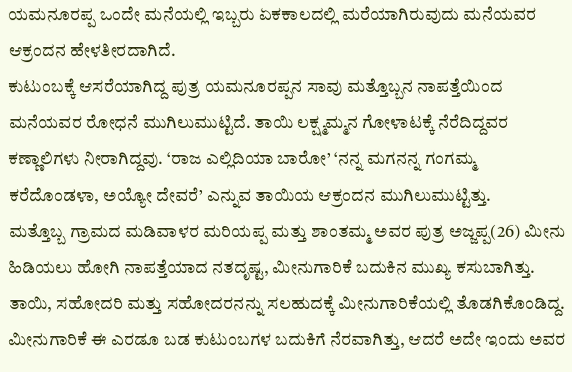ಯಮನೂರಪ್ಪ ಒಂದೇ ಮನೆಯಲ್ಲಿ ಇಬ್ಬರು ಏಕಕಾಲದಲ್ಲಿ ಮರೆಯಾಗಿರುವುದು ಮನೆಯವರ ಆಕ್ರಂದನ ಹೇಳತೀರದಾಗಿದೆ.
ಕುಟುಂಬಕ್ಕೆ ಆಸರೆಯಾಗಿದ್ದ ಪುತ್ರ ಯಮನೂರಪ್ಪನ ಸಾವು ಮತ್ತೊಬ್ಬನ ನಾಪತ್ತೆಯಿಂದ ಮನೆಯವರ ರೋಧನೆ ಮುಗಿಲುಮುಟ್ಟಿದೆ. ತಾಯಿ ಲಕ್ಷ್ಮಮ್ಮನ ಗೋಳಾಟಕ್ಕೆ ನೆರೆದಿದ್ದವರ ಕಣ್ಣಾಲಿಗಳು ನೀರಾಗಿದ್ದವು. ‘ರಾಜ ಎಲ್ಲಿದಿಯಾ ಬಾರೋ’ ‘ನನ್ನ ಮಗನನ್ನ ಗಂಗಮ್ಮ ಕರೆದೊಂಡಳಾ, ಅಯ್ಯೋ ದೇವರೆ’ ಎನ್ನುವ ತಾಯಿಯ ಆಕ್ರಂದನ ಮುಗಿಲುಮುಟ್ಟಿತ್ತು.
ಮತ್ತೊಬ್ಬ ಗ್ರಾಮದ ಮಡಿವಾಳರ ಮರಿಯಪ್ಪ ಮತ್ತು ಶಾಂತಮ್ಮ ಅವರ ಪುತ್ರ ಅಜ್ಜಪ್ಪ(26) ಮೀನು ಹಿಡಿಯಲು ಹೋಗಿ ನಾಪತ್ತೆಯಾದ ನತದೃಷ್ಟ, ಮೀನುಗಾರಿಕೆ ಬದುಕಿನ ಮುಖ್ಯ ಕಸುಬಾಗಿತ್ತು.
ತಾಯಿ, ಸಹೋದರಿ ಮತ್ತು ಸಹೋದರನನ್ನು ಸಲಹುದಕ್ಕೆ ಮೀನುಗಾರಿಕೆಯಲ್ಲಿ ತೊಡಗಿಕೊಂಡಿದ್ದ. ಮೀನುಗಾರಿಕೆ ಈ ಎರಡೂ ಬಡ ಕುಟುಂಬಗಳ ಬದುಕಿಗೆ ನೆರವಾಗಿತ್ತು, ಆದರೆ ಅದೇ ಇಂದು ಅವರ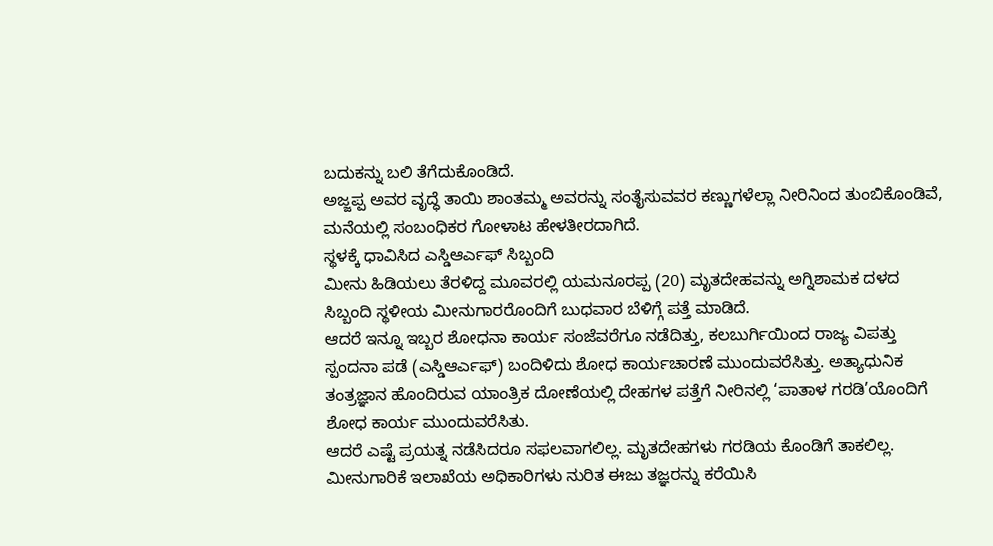ಬದುಕನ್ನು ಬಲಿ ತೆಗೆದುಕೊಂಡಿದೆ.
ಅಜ್ಜಪ್ಪ ಅವರ ವೃದ್ಧೆ ತಾಯಿ ಶಾಂತಮ್ಮ ಅವರನ್ನು ಸಂತೈಸುವವರ ಕಣ್ಣುಗಳೆಲ್ಲಾ ನೀರಿನಿಂದ ತುಂಬಿಕೊಂಡಿವೆ, ಮನೆಯಲ್ಲಿ ಸಂಬಂಧಿಕರ ಗೋಳಾಟ ಹೇಳತೀರದಾಗಿದೆ.
ಸ್ಥಳಕ್ಕೆ ಧಾವಿಸಿದ ಎಸ್ಡಿಆರ್ಎಫ್ ಸಿಬ್ಬಂದಿ
ಮೀನು ಹಿಡಿಯಲು ತೆರಳಿದ್ದ ಮೂವರಲ್ಲಿ ಯಮನೂರಪ್ಪ (20) ಮೃತದೇಹವನ್ನು ಅಗ್ನಿಶಾಮಕ ದಳದ ಸಿಬ್ಬಂದಿ ಸ್ಥಳೀಯ ಮೀನುಗಾರರೊಂದಿಗೆ ಬುಧವಾರ ಬೆಳಿಗ್ಗೆ ಪತ್ತೆ ಮಾಡಿದೆ.
ಆದರೆ ಇನ್ನೂ ಇಬ್ಬರ ಶೋಧನಾ ಕಾರ್ಯ ಸಂಜೆವರೆಗೂ ನಡೆದಿತ್ತು, ಕಲಬುರ್ಗಿಯಿಂದ ರಾಜ್ಯ ವಿಪತ್ತು ಸ್ಪಂದನಾ ಪಡೆ (ಎಸ್ಡಿಆರ್ಎಫ್) ಬಂದಿಳಿದು ಶೋಧ ಕಾರ್ಯಚಾರಣೆ ಮುಂದುವರೆಸಿತ್ತು. ಅತ್ಯಾಧುನಿಕ ತಂತ್ರಜ್ಞಾನ ಹೊಂದಿರುವ ಯಾಂತ್ರಿಕ ದೋಣೆಯಲ್ಲಿ ದೇಹಗಳ ಪತ್ತೆಗೆ ನೀರಿನಲ್ಲಿ ‘ಪಾತಾಳ ಗರಡಿ’ಯೊಂದಿಗೆ ಶೋಧ ಕಾರ್ಯ ಮುಂದುವರೆಸಿತು.
ಆದರೆ ಎಷ್ಟೆ ಪ್ರಯತ್ನ ನಡೆಸಿದರೂ ಸಫಲವಾಗಲಿಲ್ಲ. ಮೃತದೇಹಗಳು ಗರಡಿಯ ಕೊಂಡಿಗೆ ತಾಕಲಿಲ್ಲ. ಮೀನುಗಾರಿಕೆ ಇಲಾಖೆಯ ಅಧಿಕಾರಿಗಳು ನುರಿತ ಈಜು ತಜ್ಞರನ್ನು ಕರೆಯಿಸಿ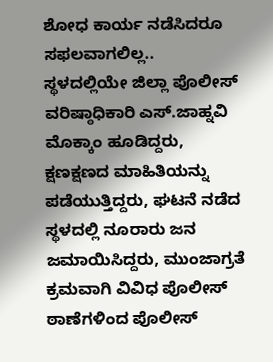ಶೋಧ ಕಾರ್ಯ ನಡೆಸಿದರೂ ಸಫಲವಾಗಲಿಲ್ಲ..
ಸ್ಥಳದಲ್ಲಿಯೇ ಜಿಲ್ಲಾ ಪೊಲೀಸ್ ವರಿಷ್ಠಾಧಿಕಾರಿ ಎಸ್.ಜಾಹ್ನವಿ ಮೊಕ್ಕಾಂ ಹೂಡಿದ್ದರು, ಕ್ಷಣಕ್ಷಣದ ಮಾಹಿತಿಯನ್ನು ಪಡೆಯುತ್ತಿದ್ದರು, ಘಟನೆ ನಡೆದ ಸ್ಥಳದಲ್ಲಿ ನೂರಾರು ಜನ ಜಮಾಯಿಸಿದ್ದರು, ಮುಂಜಾಗ್ರತೆ ಕ್ರಮವಾಗಿ ವಿವಿಧ ಪೊಲೀಸ್ ಠಾಣೆಗಳಿಂದ ಪೊಲೀಸ್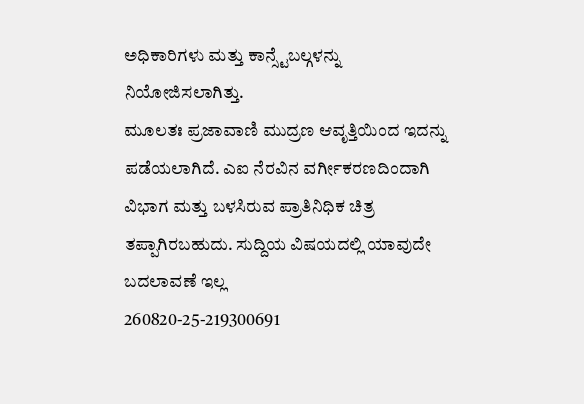ಅಧಿಕಾರಿಗಳು ಮತ್ತು ಕಾನ್ಸ್ಟೆಬಲ್ಗಳನ್ನು ನಿಯೋಜಿಸಲಾಗಿತ್ತು.
ಮೂಲತಃ ಪ್ರಜಾವಾಣಿ ಮುದ್ರಣ ಆವೃತ್ತಿಯಿಂದ ಇದನ್ನು ಪಡೆಯಲಾಗಿದೆ. ಎಐ ನೆರವಿನ ವರ್ಗೀಕರಣದಿಂದಾಗಿ ವಿಭಾಗ ಮತ್ತು ಬಳಸಿರುವ ಪ್ರಾತಿನಿಧಿಕ ಚಿತ್ರ ತಪ್ಪಾಗಿರಬಹುದು. ಸುದ್ದಿಯ ವಿಷಯದಲ್ಲಿ ಯಾವುದೇ ಬದಲಾವಣೆ ಇಲ್ಲ
260820-25-219300691